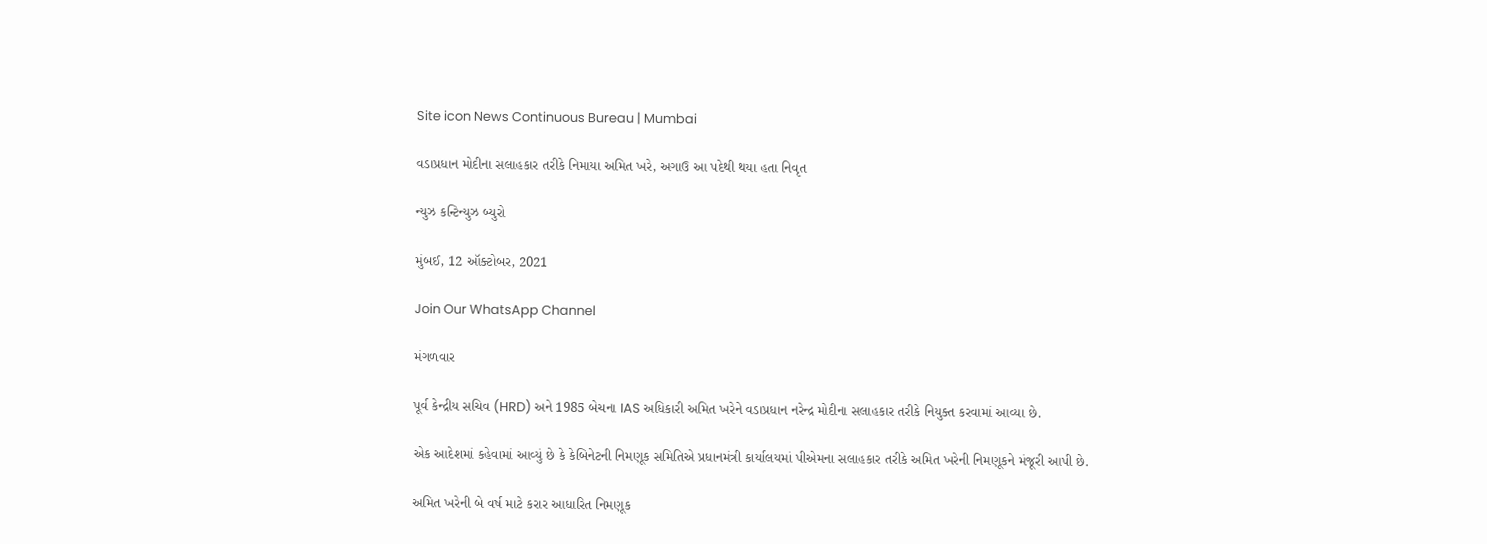Site icon News Continuous Bureau | Mumbai

વડાપ્રધાન મોદીના સલાહકાર તરીકે નિમાયા અમિત ખરે, અગાઉ આ પદેથી થયા હતા નિવૃત

ન્યુઝ કન્ટિન્યુઝ બ્યુરો

મુંબઈ, 12 ઑક્ટોબર, 2021

Join Our WhatsApp Channel

મંગળવાર

પૂર્વ કેન્દ્રીય સચિવ (HRD) અને 1985 બેચના IAS અધિકારી અમિત ખરેને વડાપ્રધાન નરેન્દ્ર મોદીના સલાહકાર તરીકે નિયુક્ત કરવામાં આવ્યા છે.

એક આદેશમાં કહેવામાં આવ્યું છે કે કેબિનેટની નિમણૂક સમિતિએ પ્રધાનમંત્રી કાર્યાલયમાં પીએમના સલાહકાર તરીકે અમિત ખરેની નિમણૂકને મંજૂરી આપી છે.

અમિત ખરેની બે વર્ષ માટે કરાર આધારિત નિમણૂક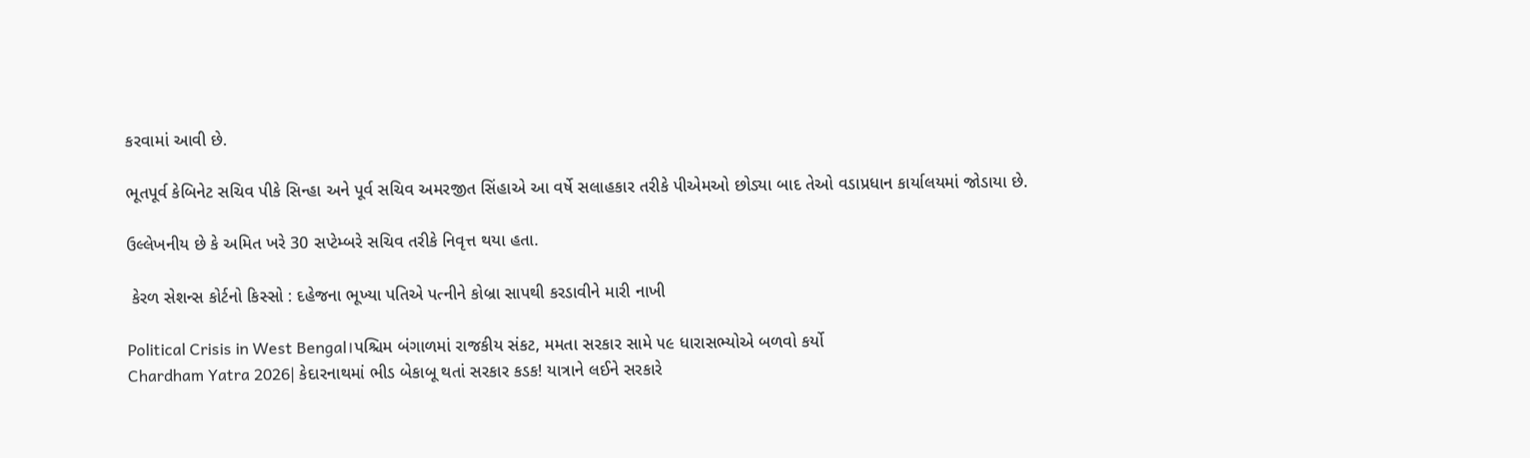કરવામાં આવી છે.

ભૂતપૂર્વ કેબિનેટ સચિવ પીકે સિન્હા અને પૂર્વ સચિવ અમરજીત સિંહાએ આ વર્ષે સલાહકાર તરીકે પીએમઓ છોડ્યા બાદ તેઓ વડાપ્રધાન કાર્યાલયમાં જોડાયા છે.

ઉલ્લેખનીય છે કે અમિત ખરે 30 સપ્ટેમ્બરે સચિવ તરીકે નિવૃત્ત થયા હતા.

 કેરળ સેશન્સ કોર્ટનો કિસ્સો : દહેજના ભૂખ્યા પતિએ પત્નીને કોબ્રા સાપથી કરડાવીને મારી નાખી

Political Crisis in West Bengal।પશ્ચિમ બંગાળમાં રાજકીય સંકટ, મમતા સરકાર સામે ૫૯ ધારાસભ્યોએ બળવો કર્યો
Chardham Yatra 2026| કેદારનાથમાં ભીડ બેકાબૂ થતાં સરકાર કડક! યાત્રાને લઈને સરકારે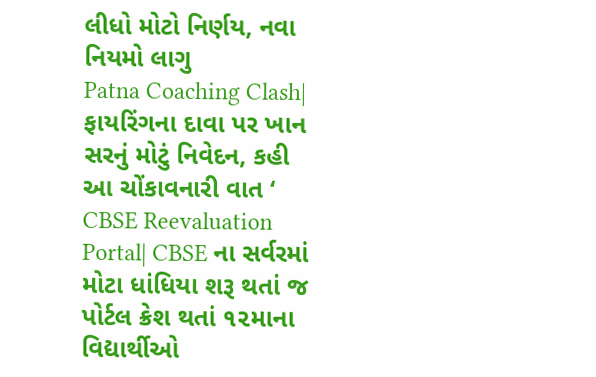લીધો મોટો નિર્ણય, નવા નિયમો લાગુ
Patna Coaching Clash| ફાયરિંગના દાવા પર ખાન સરનું મોટું નિવેદન, કહી આ ચોંકાવનારી વાત ‘
CBSE Reevaluation Portal| CBSE ના સર્વરમાં મોટા ધાંધિયા શરૂ થતાં જ પોર્ટલ ક્રેશ થતાં ૧૨માના વિદ્યાર્થીઓ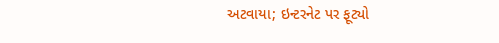અટવાયા; ઇન્ટરનેટ પર ફૂટ્યો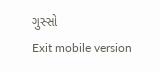ગુસ્સો
Exit mobile version